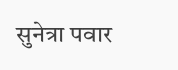सुनेत्रा पवार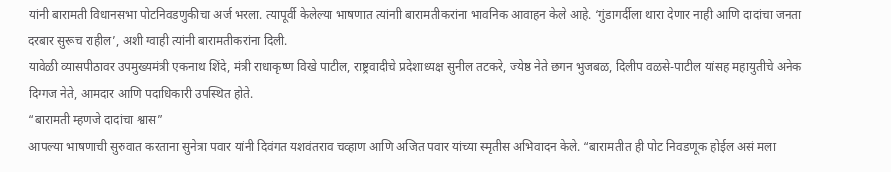यांनी बारामती विधानसभा पोटनिवडणुकीचा अर्ज भरला. त्यापूर्वी केलेल्या भाषणात त्यांनाी बारामतीकरांना भावनिक आवाहन केले आहे. ‘गुंडागर्दीला थारा देणार नाही आणि दादांचा जनता दरबार सुरूच राहील’, अशी ग्वाही त्यांनी बारामतीकरांना दिली.
यावेळी व्यासपीठावर उपमुख्यमंत्री एकनाथ शिंदे, मंत्री राधाकृष्ण विखे पाटील, राष्ट्रवादीचे प्रदेशाध्यक्ष सुनील तटकरे, ज्येष्ठ नेते छगन भुजबळ, दिलीप वळसे-पाटील यांसह महायुतीचे अनेक दिग्गज नेते, आमदार आणि पदाधिकारी उपस्थित होते.
“बारामती म्हणजे दादांचा श्वास”
आपल्या भाषणाची सुरुवात करताना सुनेत्रा पवार यांनी दिवंगत यशवंतराव चव्हाण आणि अजित पवार यांच्या स्मृतीस अभिवादन केले. “बारामतीत ही पोट निवडणूक होईल असं मला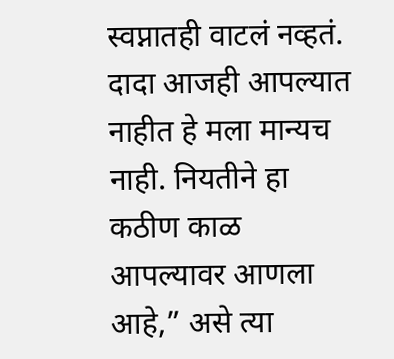स्वप्नातही वाटलं नव्हतं. दादा आजही आपल्यात नाहीत हे मला मान्यच नाही. नियतीने हा कठीण काळ आपल्यावर आणला आहे,” असे त्या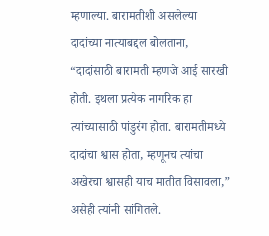म्हणाल्या. बारामतीशी असलेल्या दादांच्या नात्याबद्दल बोलताना, “दादांसाठी बारामती म्हणजे आई सारखी होती. इथला प्रत्येक नागरिक हा त्यांच्यासाठी पांडुरंग होता. बारामतीमध्ये दादांचा श्वास होता, म्हणूनच त्यांचा अखेरचा श्वासही याच मातीत विसावला,” असेही त्यांनी सांगितले.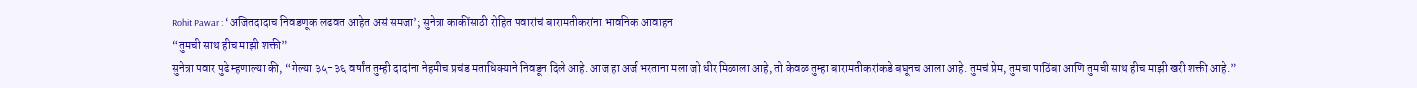Rohit Pawar : ‘अजितदादाच निवडणूक लढवत आहेत असं समजा’; सुनेत्रा काकींसाठी रोहित पवारांचं बारामतीकरांना भावनिक आवाहन
“तुमची साथ हीच माझी शक्ती”
सुनेत्रा पवार पुढे म्हणाल्या की, “गेल्या ३५-३६ वर्षांत तुम्ही दादांना नेहमीच प्रचंड मताधिक्याने निवडून दिले आहे. आज हा अर्ज भरताना मला जो धीर मिळाला आहे, तो केवळ तुम्हा बारामतीकरांकडे बघूनच आला आहे. तुमचं प्रेम, तुमचा पाठिंबा आणि तुमची साथ हीच माझी खरी शक्ती आहे.”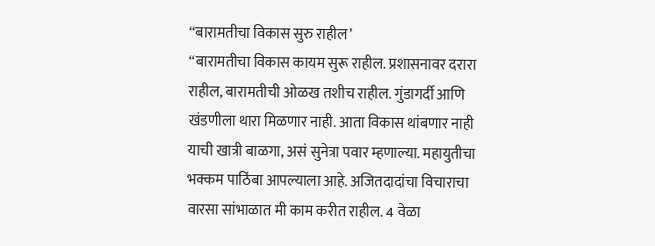“बारामतीचा विकास सुरु राहील’
“बारामतीचा विकास कायम सुरू राहील. प्रशासनावर दरारा राहील, बारामतीची ओळख तशीच राहील. गुंडागर्दी आणि खंडणीला थारा मिळणार नाही. आता विकास थांबणार नाही याची खात्री बाळगा, असं सुनेत्रा पवार म्हणाल्या. महायुतीचा भक्कम पाठिंबा आपल्याला आहे. अजितदादांचा विचाराचा वारसा सांभाळात मी काम करीत राहील. 4 वेळा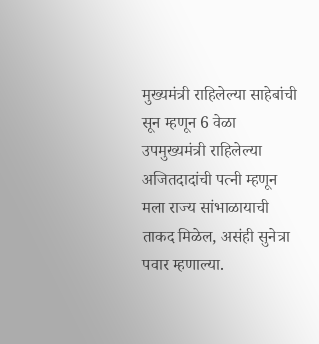मुख्यमंत्री राहिलेल्या साहेबांची सून म्हणून 6 वेळा उपमुख्यमंत्री राहिलेल्या अजितदादांची पत्नी म्हणून मला राज्य सांभाळायाची ताकद मिळेल, असंही सुनेत्रा पवार म्हणाल्या.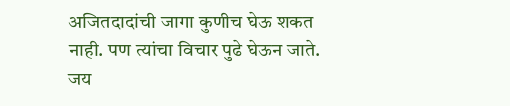अजितदादांची जागा कुणीच घेऊ शकत नाही. पण त्यांचा विचार पुढे घेऊन जाते. जय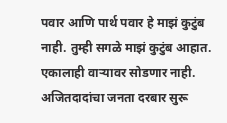पवार आणि पार्थ पवार हे माझं कुटुंब नाही. तुम्ही सगळे माझं कुटुंब आहात. एकालाही वाऱ्यावर सोडणार नाही. अजितदादांचा जनता दरबार सुरू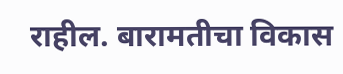राहील. बारामतीचा विकास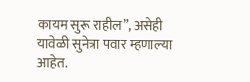कायम सुरू राहील”, असेही यावेळी सुनेत्रा पवार म्हणाल्या आहेत.